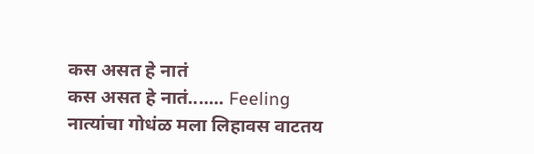कस असत हे नातं
कस असत हे नातं....... Feeling नात्यांचा गोधंळ मला लिहावस वाटतय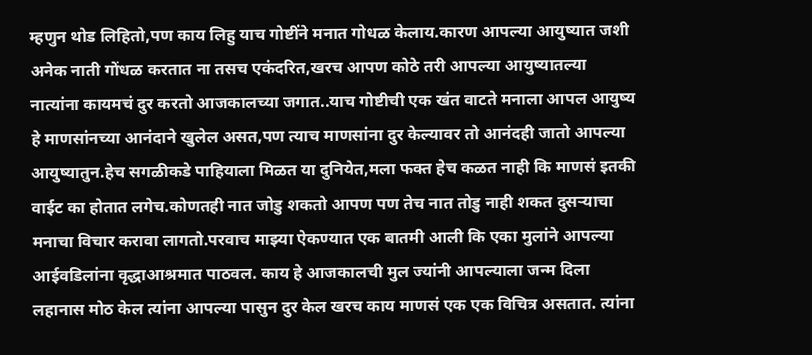म्हणुन थोड लिहितो,पण काय लिहु याच गोष्टींने मनात गोधळ केलाय.कारण आपल्या आयुष्यात जशी अनेक नाती गोंधळ करतात ना तसच एकंदरित,खरच आपण कोठे तरी आपल्या आयुष्यातल्या नात्यांना कायमचं दुर करतो आजकालच्या जगात..याच गोष्टीची एक खंत वाटते मनाला आपल आयुष्य हे माणसांनच्या आनंदाने खुलेल असत,पण त्याच माणसांना दुर केल्यावर तो आनंदही जातो आपल्या आयुष्यातुन.हेच सगळीकडे पाहियाला मिळत या दुनियेत,मला फक्त हेच कळत नाही कि माणसं इतकी वाईट का होतात लगेच.कोणतही नात जोडु शकतो आपण पण तेच नात तोडु नाही शकत दुसऱ्याचा मनाचा विचार करावा लागतो.परवाच माझ्या ऐकण्यात एक बातमी आली कि एका मुलांने आपल्या आईवडिलांना वृद्धाआश्रमात पाठवल. काय हे आजकालची मुल ज्यांनी आपल्याला जन्म दिला लहानास मोठ केल त्यांना आपल्या पासुन दुर केल खरच काय माणसं एक एक विचित्र असतात. त्यांना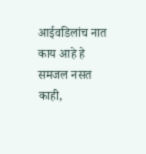आईवडिलांच नात काय आहे हे समजल नसत काही,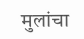मुलांचा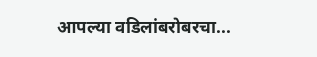आपल्या वडिलांबरोबरचा...